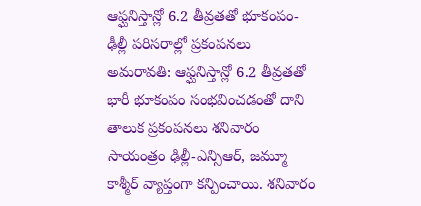ఆఫ్ఘనిస్తాన్లో 6.2 తీవ్రతతో భూకంపం-ఢీల్లీ పరిసరాల్లో ప్రకంపనలు
అమరావతి: ఆఫ్ఘనిస్తాన్లో 6.2 తీవ్రతతో భారీ భూకంపం సంభవించడంతో దాని తాలుక ప్రకంపనలు శనివారం సాయంత్రం ఢిల్లీ-ఎన్సిఆర్, జమ్మూ కాశ్మీర్ వ్యాప్తంగా కన్పించాయి. శనివారం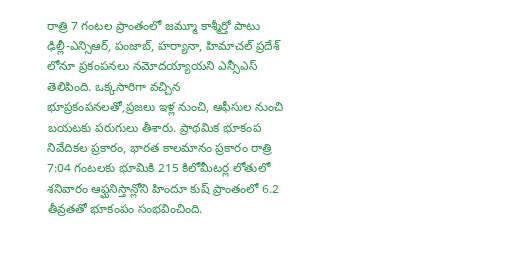రాత్రి 7 గంటల ప్రాంతంలో జమ్మూ కాశ్మీర్తో పాటు ఢిల్లీ-ఎన్సిఆర్, పంజాబ్, హర్యానా, హిమాచల్ ప్రదేశ్ లోనూ ప్రకంపనలు నమోదయ్యాయని ఎన్సీఎస్ తెలిపింది. ఒక్కసారిగా వచ్చిన భూప్రకంపనలతో,ప్రజలు ఇళ్ల నుంచి, ఆఫీసుల నుంచి బయటకు పరుగులు తీశారు. ప్రాథమిక భూకంప నివేదికల ప్రకారం, భారత కాలమానం ప్రకారం రాత్రి 7:04 గంటలకు భూమికి 215 కిలోమీటర్ల లోతులో శనివారం ఆఫ్ఘనిస్తాన్లోని హిందూ కుష్ ప్రాంతంలో 6.2 తీవ్రతతో భూకంపం సంభవించింది.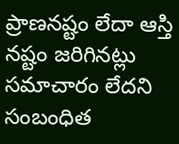ప్రాణనష్టం లేదా ఆస్తి నష్టం జరిగినట్లు సమాచారం లేదని సంబంధిత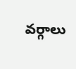వర్గాలు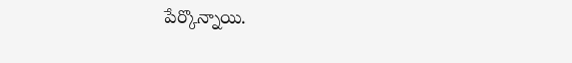పేర్కొన్నాయి.